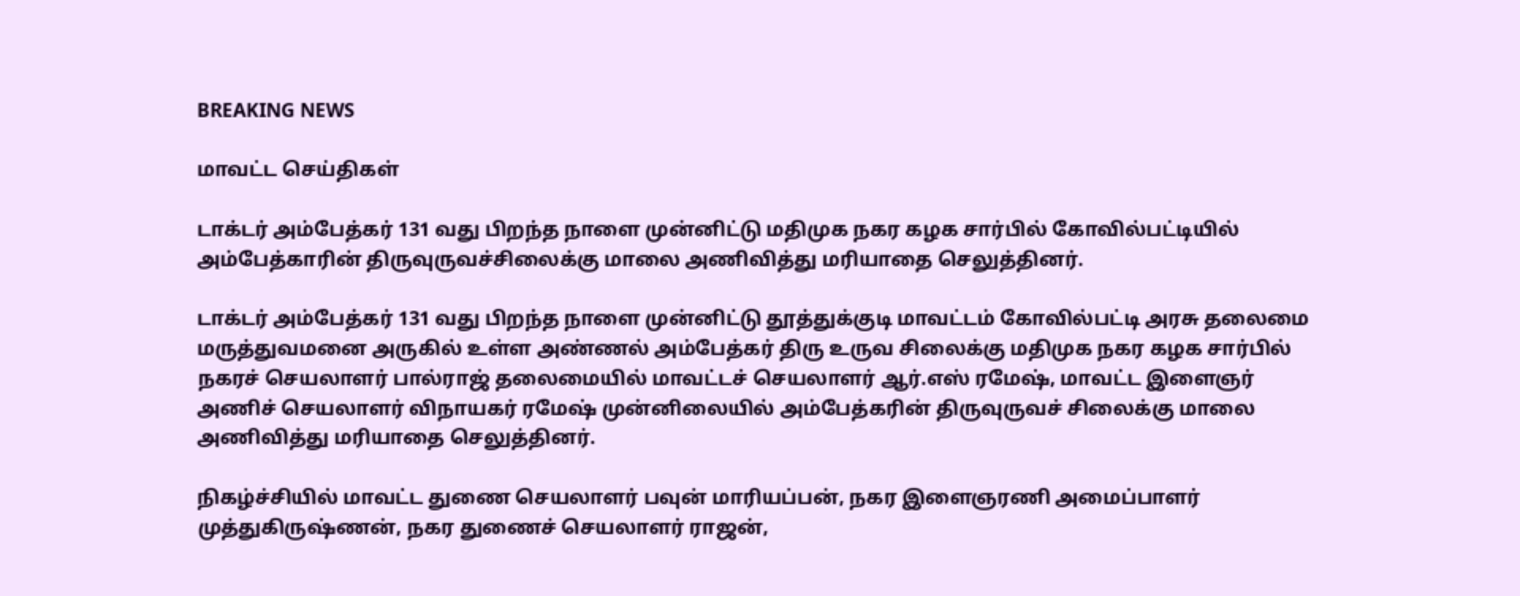BREAKING NEWS

மாவட்ட செய்திகள்

டாக்டர் அம்பேத்கர் 131 வது பிறந்த நாளை முன்னிட்டு மதிமுக நகர கழக சார்பில் கோவில்பட்டியில் அம்பேத்காரின் திருவுருவச்சிலைக்கு மாலை அணிவித்து மரியாதை செலுத்தினர்.

டாக்டர் அம்பேத்கர் 131 வது பிறந்த நாளை முன்னிட்டு தூத்துக்குடி மாவட்டம் கோவில்பட்டி அரசு தலைமை மருத்துவமனை அருகில் உள்ள அண்ணல் அம்பேத்கர் திரு உருவ சிலைக்கு மதிமுக நகர கழக சார்பில் நகரச் செயலாளர் பால்ராஜ் தலைமையில் மாவட்டச் செயலாளர் ஆர்.எஸ் ரமேஷ், மாவட்ட இளைஞர் அணிச் செயலாளர் விநாயகர் ரமேஷ் முன்னிலையில் அம்பேத்கரின் திருவுருவச் சிலைக்கு மாலை அணிவித்து மரியாதை செலுத்தினர்.

நிகழ்ச்சியில் மாவட்ட துணை செயலாளர் பவுன் மாரியப்பன், நகர இளைஞரணி அமைப்பாளர் முத்துகிருஷ்ணன், நகர துணைச் செயலாளர் ராஜன்,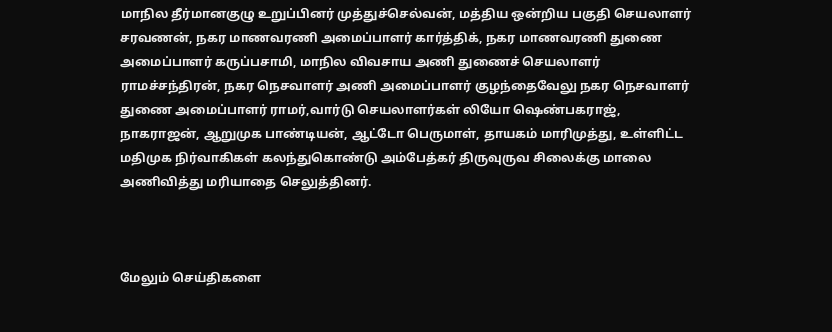மாநில தீர்மானகுழு உறுப்பினர் முத்துச்செல்வன், மத்திய ஒன்றிய பகுதி செயலாளர் சரவணன், நகர மாணவரணி அமைப்பாளர் கார்த்திக், நகர மாணவரணி துணை அமைப்பாளர் கருப்பசாமி, மாநில விவசாய அணி துணைச் செயலாளர் ராமச்சந்திரன், நகர நெசவாளர் அணி அமைப்பாளர் குழந்தைவேலு நகர நெசவாளர் துணை அமைப்பாளர் ராமர்,வார்டு செயலாளர்கள் லியோ ஷெண்பகராஜ், நாகராஜன், ஆறுமுக பாண்டியன், ஆட்டோ பெருமாள், தாயகம் மாரிமுத்து, உள்ளிட்ட மதிமுக நிர்வாகிகள் கலந்துகொண்டு அம்பேத்கர் திருவுருவ சிலைக்கு மாலை அணிவித்து மரியாதை செலுத்தினர்.



மேலும் செய்திகளை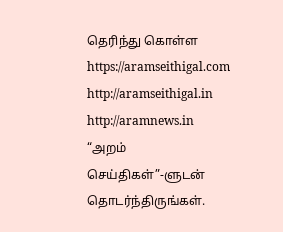தெரிந்து கொள்ள https://aramseithigal.com  http://aramseithigal.in  http://aramnews.in “அறம் செய்திகள்”-ளுடன் தொடர்ந்திருங்கள்.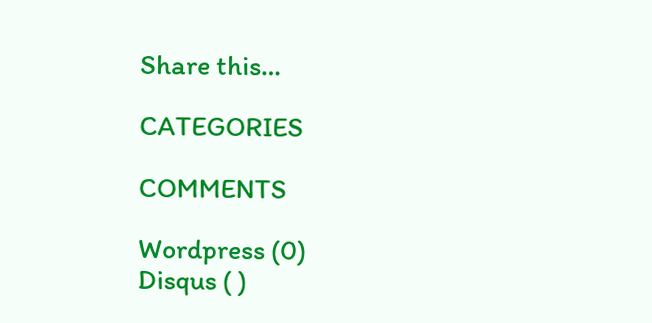Share this…

CATEGORIES

COMMENTS

Wordpress (0)
Disqus ( )